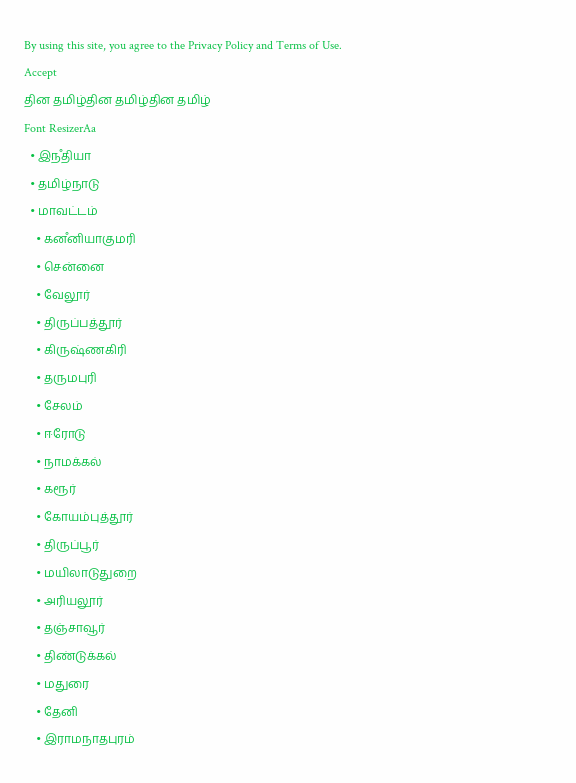By using this site, you agree to the Privacy Policy and Terms of Use.
Accept
தின தமிழ்தின தமிழ்தின தமிழ்
Font ResizerAa
  • இநஂதியா
  • தமிழ்நாடு
  • மாவட்டம்
    • கனஂனியாகுமரி
    • சென்னை
    • வேலூர்
    • திருப்பத்தூர்
    • கிருஷ்ணகிரி
    • தருமபுரி
    • சேலம்
    • ஈரோடு
    • நாமக்கல்
    • கரூர்
    • கோயம்புத்தூர்
    • திருப்பூர்
    • மயிலாடுதுறை
    • அரியலூர்
    • தஞ்சாவூர்
    • திண்டுக்கல்
    • மதுரை
    • தேனி
    • இராமநாதபுரம்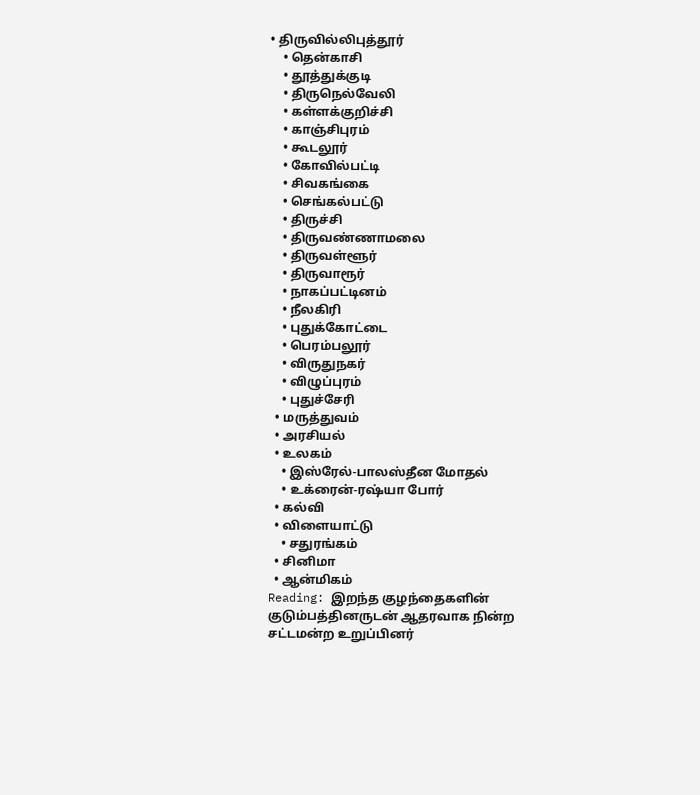• திருவில்லிபுத்தூர்
    • தென்காசி
    • தூத்துக்குடி
    • திருநெல்வேலி
    • கள்ளக்குறிச்சி
    • காஞ்சிபுரம்
    • கூடலூர்
    • கோவில்பட்டி
    • சிவகங்கை
    • செங்கல்பட்டு
    • திருச்சி
    • திருவண்ணாமலை
    • திருவள்ளூர்
    • திருவாரூர்
    • நாகப்பட்டினம்
    • நீலகிரி
    • புதுக்கோட்டை
    • பெரம்பலூர்
    • விருதுநகர்
    • விழுப்புரம்
    • புதுச்சேரி
  • மருத்துவம்
  • அரசியல்
  • உலகம்
    • இஸ்ரேல்-பாலஸ்தீன மோதல்
    • உக்ரைன்-ரஷ்யா போர்
  • கல்வி
  • விளையாட்டு
    • சதுரங்கம்
  • சினிமா
  • ஆன்மிகம்
Reading: இறந்த குழந்தைகளின் குடும்பத்தினருடன் ஆதரவாக நின்ற சட்டமன்ற உறுப்பினர்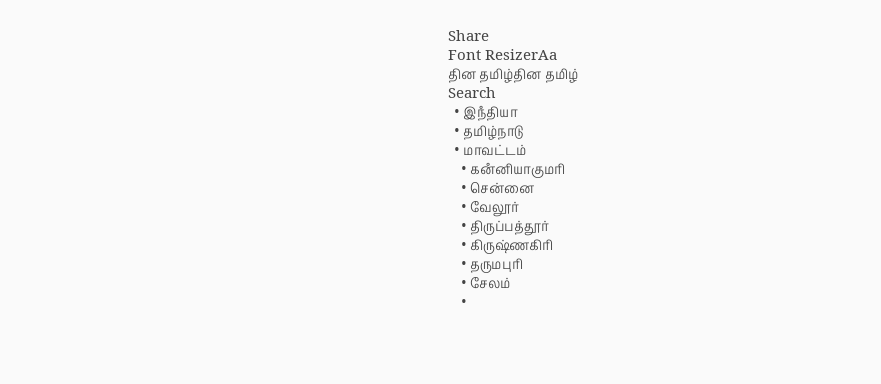Share
Font ResizerAa
தின தமிழ்தின தமிழ்
Search
  • இநஂதியா
  • தமிழ்நாடு
  • மாவட்டம்
    • கனஂனியாகுமரி
    • சென்னை
    • வேலூர்
    • திருப்பத்தூர்
    • கிருஷ்ணகிரி
    • தருமபுரி
    • சேலம்
    •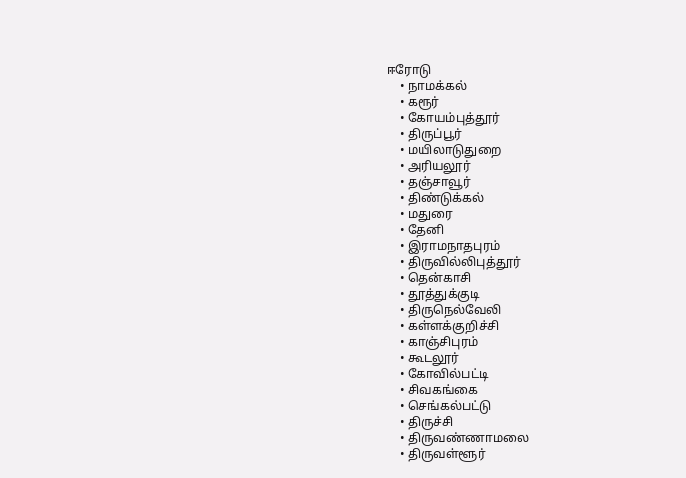ஈரோடு
    • நாமக்கல்
    • கரூர்
    • கோயம்புத்தூர்
    • திருப்பூர்
    • மயிலாடுதுறை
    • அரியலூர்
    • தஞ்சாவூர்
    • திண்டுக்கல்
    • மதுரை
    • தேனி
    • இராமநாதபுரம்
    • திருவில்லிபுத்தூர்
    • தென்காசி
    • தூத்துக்குடி
    • திருநெல்வேலி
    • கள்ளக்குறிச்சி
    • காஞ்சிபுரம்
    • கூடலூர்
    • கோவில்பட்டி
    • சிவகங்கை
    • செங்கல்பட்டு
    • திருச்சி
    • திருவண்ணாமலை
    • திருவள்ளூர்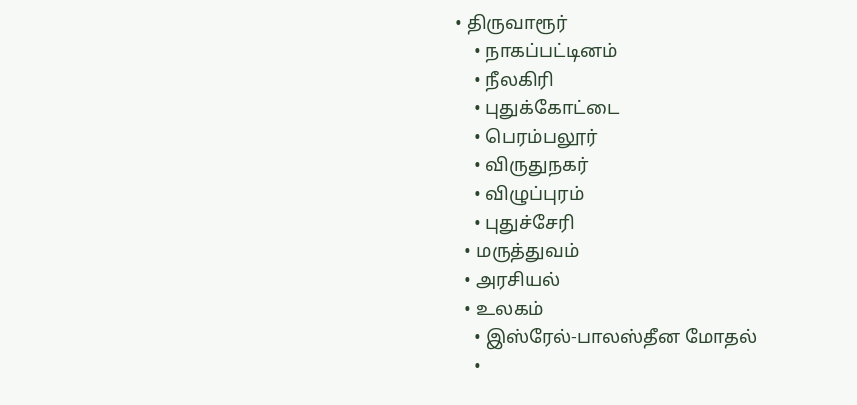• திருவாரூர்
    • நாகப்பட்டினம்
    • நீலகிரி
    • புதுக்கோட்டை
    • பெரம்பலூர்
    • விருதுநகர்
    • விழுப்புரம்
    • புதுச்சேரி
  • மருத்துவம்
  • அரசியல்
  • உலகம்
    • இஸ்ரேல்-பாலஸ்தீன மோதல்
    •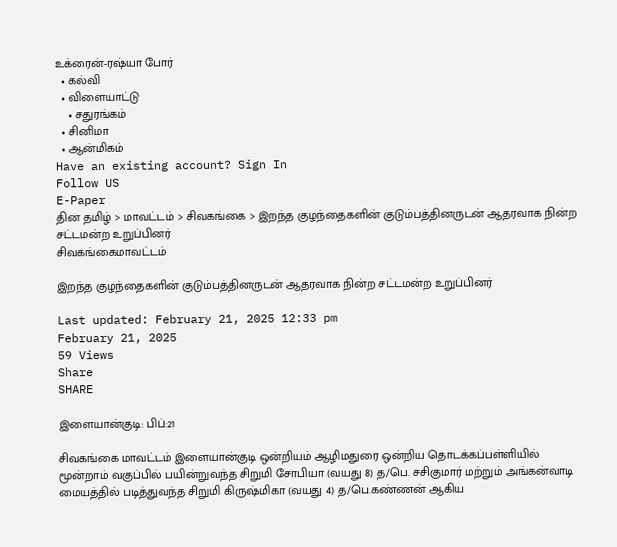உக்ரைன்-ரஷ்யா போர்
  • கல்வி
  • விளையாட்டு
    • சதுரங்கம்
  • சினிமா
  • ஆன்மிகம்
Have an existing account? Sign In
Follow US
E-Paper
தின தமிழ் > மாவட்டம் > சிவகங்கை > இறந்த குழந்தைகளின் குடும்பத்தினருடன் ஆதரவாக நின்ற சட்டமன்ற உறுப்பினர்
சிவகங்கைமாவட்டம்

இறந்த குழந்தைகளின் குடும்பத்தினருடன் ஆதரவாக நின்ற சட்டமன்ற உறுப்பினர்

Last updated: February 21, 2025 12:33 pm
February 21, 2025
59 Views
Share
SHARE

இளையான்குடி: பிப்:21

சிவகங்கை மாவட்டம் இளையான்குடி ஒன்றியம் ஆழிமதுரை ஒன்றிய தொடக்கப்பள்ளியில் மூன்றாம் வகுப்பில் பயின்றுவந்த சிறுமி சோபியா (வயது 8) த/பெ. சசிகுமார் மற்றும் அங்கன்வாடி மையத்தில் படித்துவந்த சிறுமி கிருஷ்மிகா (வயது 4) த/பெ.கண்ணன் ஆகிய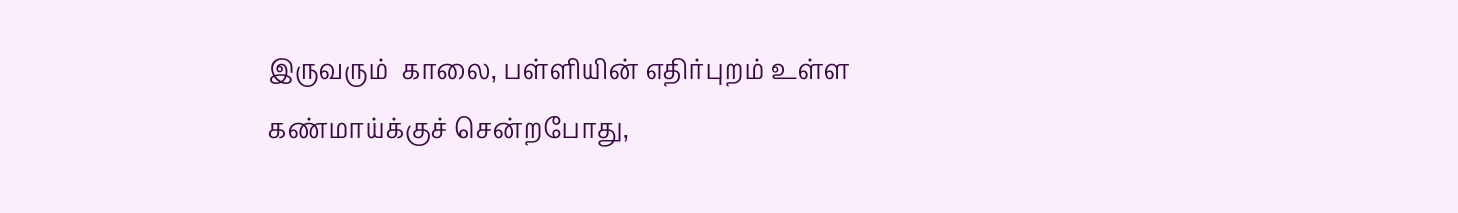இருவரும்  காலை, பள்ளியின் எதிர்புறம் உள்ள கண்மாய்க்குச் சென்றபோது,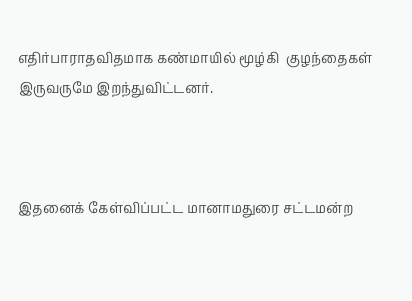எதிர்பாராதவிதமாக கண்மாயில் மூழ்கி  குழந்தைகள் இருவருமே இறந்துவிட்டனர்.



இதனைக் கேள்விப்பட்ட மானாமதுரை சட்டமன்ற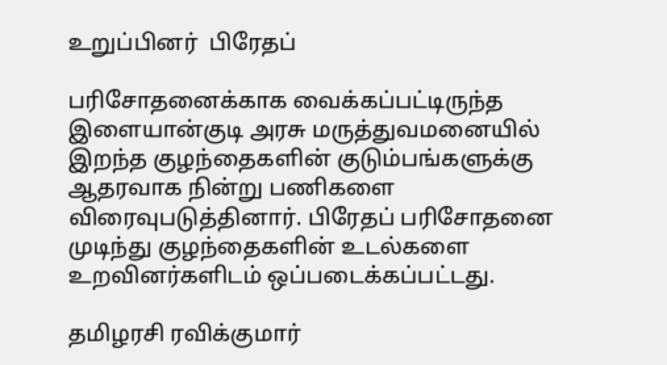உறுப்பினர்  பிரேதப்

பரிசோதனைக்காக வைக்கப்பட்டிருந்த இளையான்குடி அரசு மருத்துவமனையில் இறந்த குழந்தைகளின் குடும்பங்களுக்கு ஆதரவாக நின்று பணிகளை விரைவுபடுத்தினார். பிரேதப் பரிசோதனை முடிந்து குழந்தைகளின் உடல்களை உறவினர்களிடம் ஒப்படைக்கப்பட்டது.

தமிழரசி ரவிக்குமார்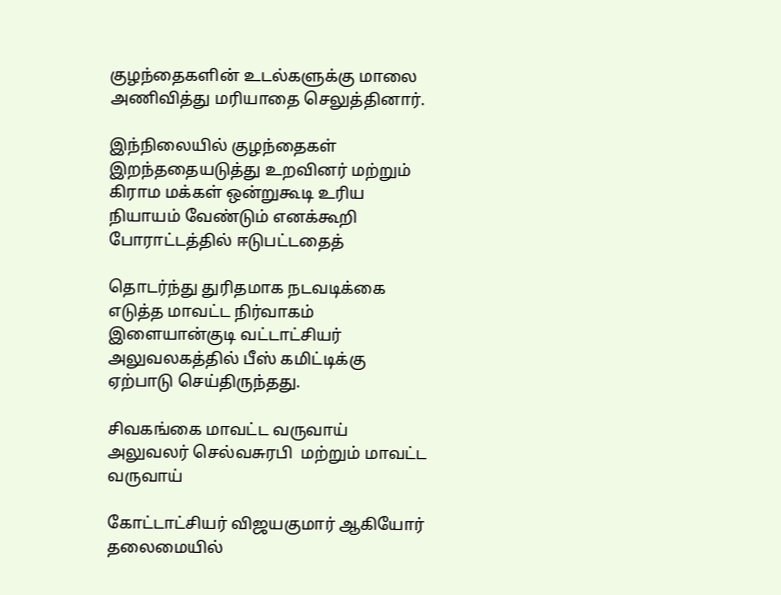குழந்தைகளின் உடல்களுக்கு மாலை அணிவித்து மரியாதை செலுத்தினார்.

இந்நிலையில் குழந்தைகள் இறந்ததையடுத்து உறவினர் மற்றும் கிராம மக்கள் ஒன்றுகூடி உரிய நியாயம் வேண்டும் எனக்கூறி போராட்டத்தில் ஈடுபட்டதைத்

தொடர்ந்து துரிதமாக நடவடிக்கை எடுத்த மாவட்ட நிர்வாகம் இளையான்குடி வட்டாட்சியர் அலுவலகத்தில் பீஸ் கமிட்டிக்கு ஏற்பாடு செய்திருந்தது.

சிவகங்கை மாவட்ட வருவாய் அலுவலர் செல்வசுரபி  மற்றும் மாவட்ட வருவாய்

கோட்டாட்சியர் விஜயகுமார் ஆகியோர் தலைமையில்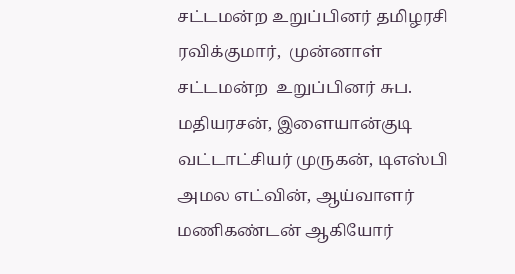சட்டமன்ற உறுப்பினர் தமிழரசி ரவிக்குமார்,  முன்னாள் சட்டமன்ற  உறுப்பினர் சுப. மதியரசன், இளையான்குடி வட்டாட்சியர் முருகன், டிஎஸ்பி அமல எட்வின், ஆய்வாளர் மணிகண்டன் ஆகியோர்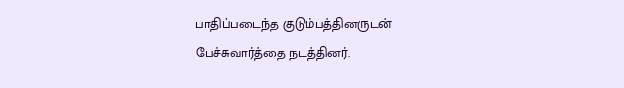பாதிப்படைந்த குடும்பத்தினருடன் பேச்சுவார்த்தை நடத்தினர்.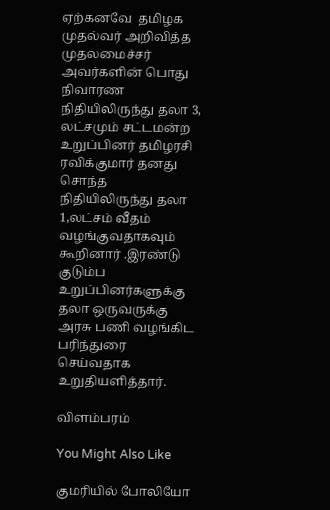ஏற்கனவே  தமிழக முதல்வர் அறிவித்த முதலமைச்சர் அவர்களின் பொது நிவாரண நிதியிலிருந்து தலா 3, லட்சமும் சட்டமன்ற உறுப்பினர் தமிழரசி ரவிக்குமார் தனது சொந்த நிதியிலிருந்து தலா  1,லட்சம் வீதம் வழங்குவதாகவும் கூறினார் .இரண்டு குடும்ப உறுப்பினர்களுக்கு தலா ஒருவருக்கு அரசு பணி வழங்கிட பரிந்துரை செய்வதாக உறுதியளித்தார்.

விளம்பரம்

You Might Also Like

குமரியில் போலியோ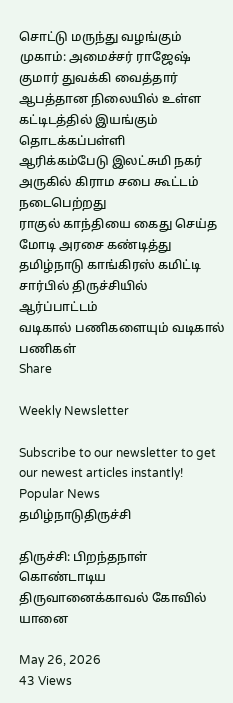சொட்டு மருந்து வழங்கும் முகாம்: அமைச்சர் ராஜேஷ் குமார் துவக்கி வைத்தார்
ஆபத்தான நிலையில் உள்ள கட்டிடத்தில் இயங்கும் தொடக்கப்பள்ளி
ஆரிக்கம்பேடு இலட்சுமி நகர் அருகில் கிராம சபை கூட்டம் நடைபெற்றது
ராகுல் காந்தியை கைது செய்த மோடி அரசை கண்டித்து தமிழ்நாடு காங்கிரஸ் கமிட்டி சார்பில் திருச்சியில் ஆர்ப்பாட்டம்
வடிகால் பணிகளையும் வடிகால் பணிகள்
Share

Weekly Newsletter

Subscribe to our newsletter to get our newest articles instantly!
Popular News
தமிழ்நாடுதிருச்சி

திருச்சி: பிறந்தநாள் கொண்டாடிய திருவானைக்காவல் கோவில் யானை

May 26, 2026
43 Views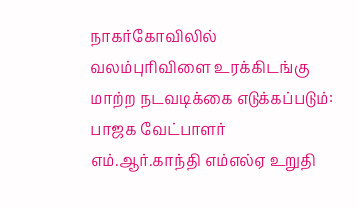நாகர்கோவிலில் வலம்புரிவிளை உரக்கிடங்கு மாற்ற நடவடிக்கை எடுக்கப்படும்: பாஜக வேட்பாளர் எம்.ஆர்.காந்தி எம்எல்ஏ உறுதி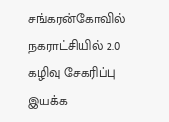சங்கரன்கோவில் நகராட்சியில் 2.0 கழிவு சேகரிப்பு இயக்க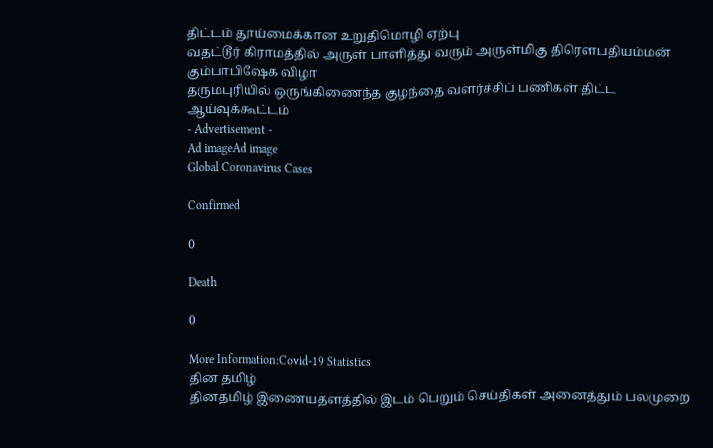திட்டம் தூய்மைக்கான உறுதிமொழி ஏற்பு
வதட்டூர் கிராமத்தில் அருள் பாளித்து வரும் அருள்மிகு திரௌபதியம்மன் கும்பாபிஷேக விழா
தருமபுரியில் ஒருங்கிணைந்த குழந்தை வளர்ச்சிப் பணிகள் திட்ட ஆய்வுக்கூட்டம்
- Advertisement -
Ad imageAd image
Global Coronavirus Cases

Confirmed

0

Death

0

More Information:Covid-19 Statistics
தின தமிழ்
தினதமிழ் இணையதளத்தில் இடம் பெறும் செய்திகள் அனைத்தும் பலமுறை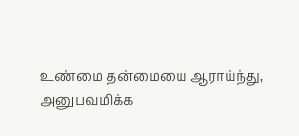உண்மை தன்மையை ஆராய்ந்து, அனுபவமிக்க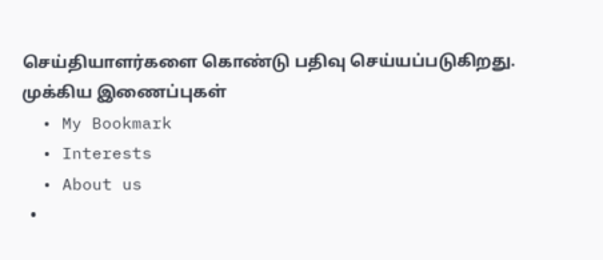செய்தியாளர்களை கொண்டு பதிவு செய்யப்படுகிறது.
முக்கிய இணைப்புகள்
  • My Bookmark
  • Interests
  • About us
  •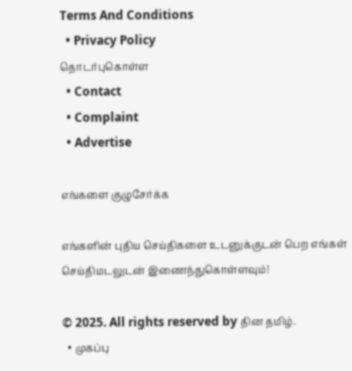Terms And Conditions
  • Privacy Policy
தொடர்புகொள்ள
  • Contact
  • Complaint
  • Advertise

எங்களை குழுசேர்க்க

எங்களின் புதிய செய்திகளை உடனுக்குடன் பெற எங்கள் செய்திமடலுடன் இணைந்துகொள்ளவும்!

© 2025. All rights reserved by தின தமிழ்.
  • முகப்பு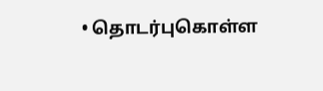• தொடர்புகொள்ள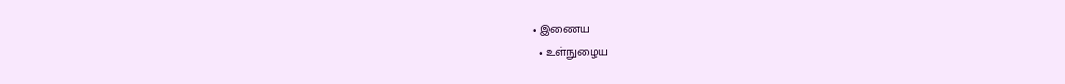• இணைய
  • உள்நுழைய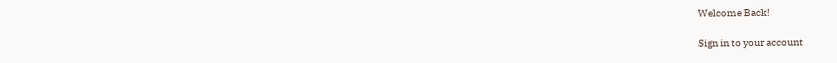Welcome Back!

Sign in to your account